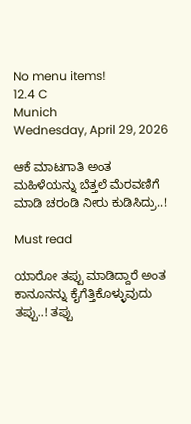No menu items!
12.4 C
Munich
Wednesday, April 29, 2026

ಆಕೆ ಮಾಟಗಾತಿ ಅಂತ ಮಹಿಳೆಯನ್ನು ಬೆತ್ತಲೆ ಮೆರವಣಿಗೆ ಮಾಡಿ ಚರಂಡಿ ನೀರು ಕುಡಿಸಿದ್ರು..!

Must read

ಯಾರೋ ತಪ್ಪು ಮಾಡಿದ್ದಾರೆ ಅಂತ ಕಾನೂನನ್ನು ಕೈಗೆತ್ತಿಕೊಳ್ಳುವುದು ತಪ್ಪು..! ತಪ್ಪು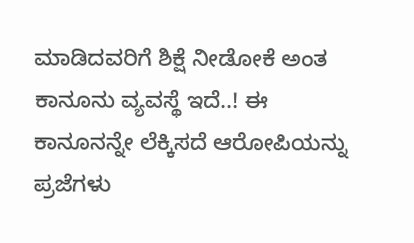ಮಾಡಿದವರಿಗೆ ಶಿಕ್ಷೆ ನೀಡೋಕೆ ಅಂತ ಕಾನೂನು ವ್ಯವಸ್ಥೆ ಇದೆ..! ಈ ಕಾನೂನನ್ನೇ ಲೆಕ್ಕಿಸದೆ ಆರೋಪಿಯನ್ನು ಪ್ರಜೆಗಳು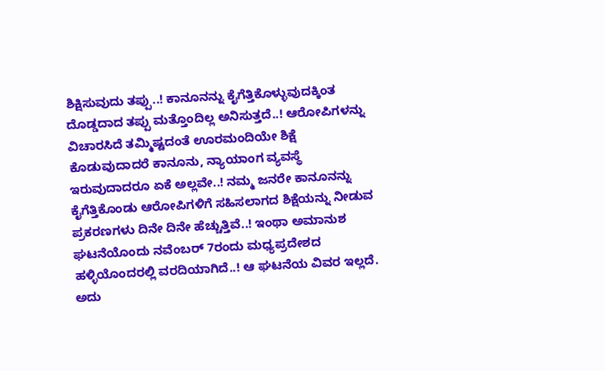ಶಿಕ್ಷಿಸುವುದು ತಪ್ಪು..! ಕಾನೂನನ್ನು ಕೈಗೆತ್ತಿಕೊಳ್ಳುವುದಕ್ಕಿಂತ ದೊಡ್ಡದಾದ ತಪ್ಪು ಮತ್ತೊಂದಿಲ್ಲ ಅನಿಸುತ್ತದೆ..! ಆರೋಪಿಗಳನ್ನು ವಿಚಾರಸಿದೆ ತಮ್ಮಿಷ್ಟದಂತೆ ಊರಮಂದಿಯೇ ಶಿಕ್ಷೆ ಕೊಡುವುದಾದರೆ ಕಾನೂನು, ನ್ಯಾಯಾಂಗ ವ್ಯವಸ್ಥೆ ಇರುವುದಾದರೂ ಏಕೆ ಅಲ್ಲವೇ..! ನಮ್ಮ ಜನರೇ ಕಾನೂನನ್ನು ಕೈಗೆತ್ತಿಕೊಂಡು ಆರೋಪಿಗಳಿಗೆ ಸಹಿಸಲಾಗದ ಶಿಕ್ಷೆಯನ್ನು ನೀಡುವ ಪ್ರಕರಣಗಳು ದಿನೇ ದಿನೇ ಹೆಚ್ಚುತ್ತಿವೆ..! ಇಂಥಾ ಅಮಾನುಶ ಘಟನೆಯೊಂದು ನವೆಂಬರ್ 7ರಂದು ಮಧ್ಯಪ್ರದೇಶದ ಹಳ್ಳಿಯೊಂದರಲ್ಲಿ ವರದಿಯಾಗಿದೆ..! ಆ ಘಟನೆಯ ವಿವರ ಇಲ್ಲದೆ.
ಅದು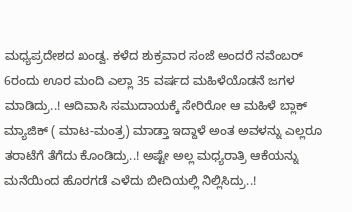ಮಧ್ಯಪ್ರದೇಶದ ಖಂಡ್ವ. ಕಳೆದ ಶುಕ್ರವಾರ ಸಂಜೆ ಅಂದರೆ ನವೆಂಬರ್ 6ರಂದು ಊರ ಮಂದಿ ಎಲ್ಲಾ 35 ವರ್ಷದ ಮಹಿಳೆಯೊಡನೆ ಜಗಳ ಮಾಡಿದ್ರು..! ಆದಿವಾಸಿ ಸಮುದಾಯಕ್ಕೆ ಸೇರಿರೋ ಆ ಮಹಿಳೆ ಬ್ಲಾಕ್ ಮ್ಯಾಜಿಕ್ ( ಮಾಟ-ಮಂತ್ರ) ಮಾಡ್ತಾ ಇದ್ದಾಳೆ ಅಂತ ಅವಳನ್ನು ಎಲ್ಲರೂ ತರಾಟೆಗೆ ತೆಗೆದು ಕೊಂಡಿದ್ರು..! ಅಷ್ಟೇ ಅಲ್ಲ ಮಧ್ಯರಾತ್ರಿ ಆಕೆಯನ್ನು ಮನೆಯಿಂದ ಹೊರಗಡೆ ಎಳೆದು ಬೀದಿಯಲ್ಲಿ ನಿಲ್ಲಿಸಿದ್ರು..!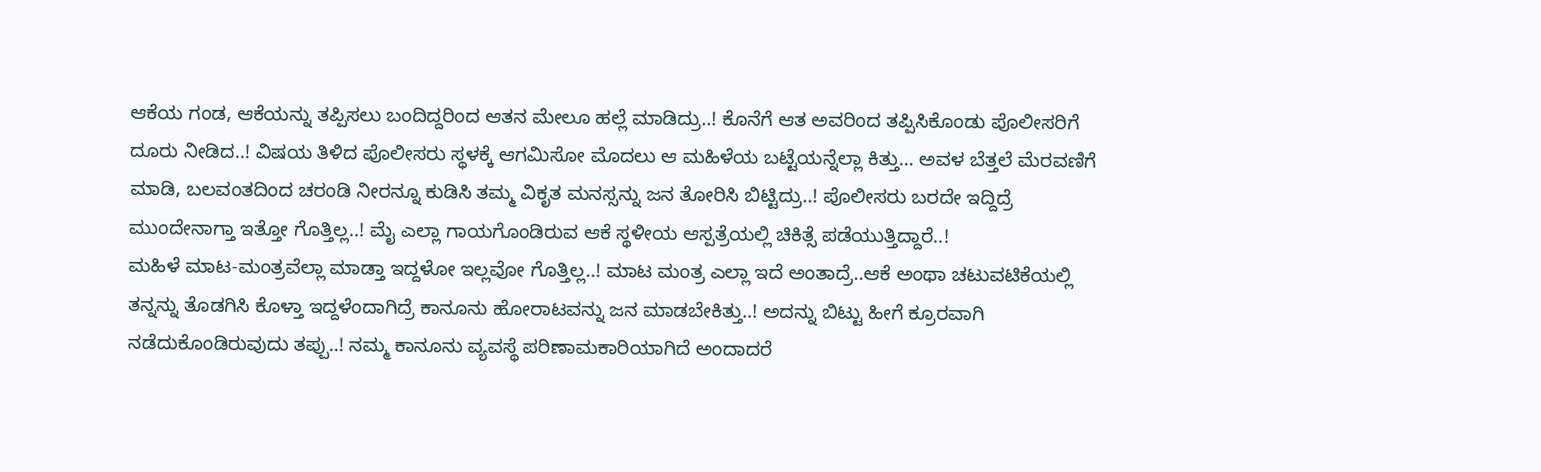ಆಕೆಯ ಗಂಡ, ಆಕೆಯನ್ನು ತಪ್ಪಿಸಲು ಬಂದಿದ್ದರಿಂದ ಆತನ ಮೇಲೂ ಹಲ್ಲೆ ಮಾಡಿದ್ರು..! ಕೊನೆಗೆ ಆತ ಅವರಿಂದ ತಪ್ಪಿಸಿಕೊಂಡು ಪೊಲೀಸರಿಗೆ ದೂರು ನೀಡಿದ..! ವಿಷಯ ತಿಳಿದ ಪೊಲೀಸರು ಸ್ಥಳಕ್ಕೆ ಆಗಮಿಸೋ ಮೊದಲು ಆ ಮಹಿಳೆಯ ಬಟ್ಟೆಯನ್ನೆಲ್ಲಾ ಕಿತ್ತು… ಅವಳ ಬೆತ್ತಲೆ ಮೆರವಣಿಗೆ ಮಾಡಿ, ಬಲವಂತದಿಂದ ಚರಂಡಿ ನೀರನ್ನೂ ಕುಡಿಸಿ ತಮ್ಮ ವಿಕೃತ ಮನಸ್ಸನ್ನು ಜನ ತೋರಿಸಿ ಬಿಟ್ಟಿದ್ರು..! ಪೊಲೀಸರು ಬರದೇ ಇದ್ದಿದ್ರೆ ಮುಂದೇನಾಗ್ತಾ ಇತ್ತೋ ಗೊತ್ತಿಲ್ಲ..! ಮೈ ಎಲ್ಲಾ ಗಾಯಗೊಂಡಿರುವ ಆಕೆ ಸ್ಥಳೀಯ ಆಸ್ಪತ್ರೆಯಲ್ಲಿ ಚಿಕಿತ್ಸೆ ಪಡೆಯುತ್ತಿದ್ದಾರೆ..!
ಮಹಿಳೆ ಮಾಟ-ಮಂತ್ರವೆಲ್ಲಾ ಮಾಡ್ತಾ ಇದ್ದಳೋ ಇಲ್ಲವೋ ಗೊತ್ತಿಲ್ಲ..! ಮಾಟ ಮಂತ್ರ ಎಲ್ಲಾ ಇದೆ ಅಂತಾದ್ರೆ..ಆಕೆ ಅಂಥಾ ಚಟುವಟಿಕೆಯಲ್ಲಿ ತನ್ನನ್ನು ತೊಡಗಿಸಿ ಕೊಳ್ತಾ ಇದ್ದಳೆಂದಾಗಿದ್ರೆ ಕಾನೂನು ಹೋರಾಟವನ್ನು ಜನ ಮಾಡಬೇಕಿತ್ತು..! ಅದನ್ನು ಬಿಟ್ಟು ಹೀಗೆ ಕ್ರೂರವಾಗಿ ನಡೆದುಕೊಂಡಿರುವುದು ತಪ್ಪು..! ನಮ್ಮ ಕಾನೂನು ವ್ಯವಸ್ಥೆ ಪರಿಣಾಮಕಾರಿಯಾಗಿದೆ ಅಂದಾದರೆ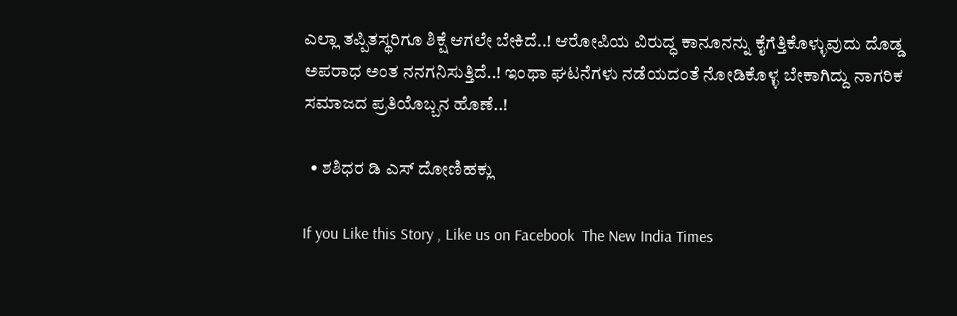ಎಲ್ಲಾ ತಪ್ಪಿತಸ್ಥರಿಗೂ ಶಿಕ್ಷೆ ಆಗಲೇ ಬೇಕಿದೆ..! ಆರೋಪಿಯ ವಿರುದ್ಧ ಕಾನೂನನ್ನು ಕೈಗೆತ್ತಿಕೊಳ್ಳುವುದು ದೊಡ್ಡ ಅಪರಾಧ ಅಂತ ನನಗನಿಸುತ್ತಿದೆ..! ಇಂಥಾ ಘಟನೆಗಳು ನಡೆಯದಂತೆ ನೋಡಿಕೊಳ್ಳ ಬೇಕಾಗಿದ್ದು ನಾಗರಿಕ ಸಮಾಜದ ಪ್ರತಿಯೊಬ್ಬನ ಹೊಣೆ..!

  • ಶಶಿಧರ ಡಿ ಎಸ್ ದೋಣಿಹಕ್ಲು

If you Like this Story , Like us on Facebook  The New India Times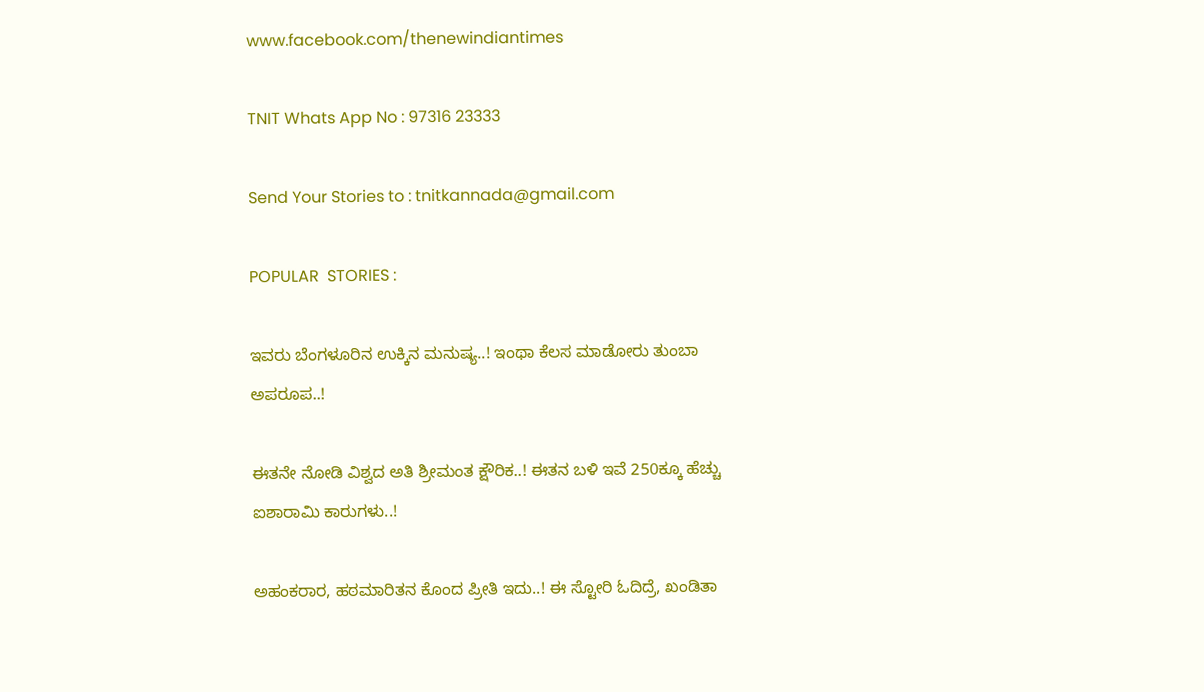www.facebook.com/thenewindiantimes

TNIT Whats App No : 97316 23333

Send Your Stories to : tnitkannada@gmail.com

POPULAR  STORIES :

ಇವರು ಬೆಂಗಳೂರಿನ ಉಕ್ಕಿನ ಮನುಷ್ಯ..! ಇಂಥಾ ಕೆಲಸ ಮಾಡೋರು ತುಂಬಾ ಅಪರೂಪ..!

ಈತನೇ ನೋಡಿ ವಿಶ್ವದ ಅತಿ ಶ್ರೀಮಂತ ಕ್ಷೌರಿಕ..! ಈತನ ಬಳಿ ಇವೆ 250ಕ್ಕೂ ಹೆಚ್ಚು ಐಶಾರಾಮಿ ಕಾರುಗಳು..!

ಅಹಂಕರಾರ, ಹಠಮಾರಿತನ ಕೊಂದ ಪ್ರೀತಿ ಇದು..! ಈ ಸ್ಟೋರಿ ಓದಿದ್ರೆ, ಖಂಡಿತಾ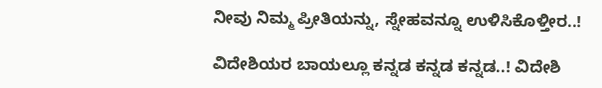ನೀವು ನಿಮ್ಮ ಪ್ರೀತಿಯನ್ನು, ಸ್ನೇಹವನ್ನೂ ಉಳಿಸಿಕೊಳ್ತೀರ..!

ವಿದೇಶಿಯರ ಬಾಯಲ್ಲೂ ಕನ್ನಡ ಕನ್ನಡ ಕನ್ನಡ..! ವಿದೇಶಿ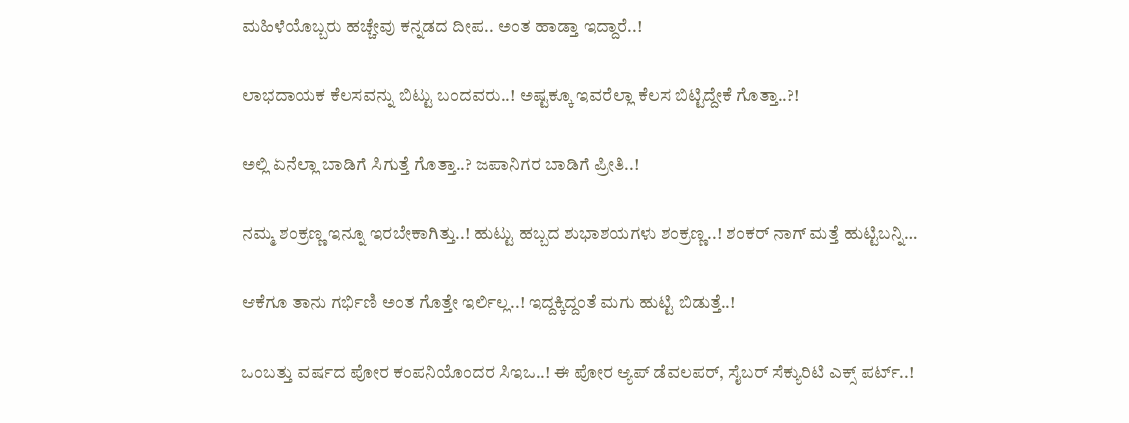ಮಹಿಳೆಯೊಬ್ಬರು ಹಚ್ಚೇವು ಕನ್ನಡದ ದೀಪ.. ಅಂತ ಹಾಡ್ತಾ ಇದ್ದಾರೆ..!

ಲಾಭದಾಯಕ ಕೆಲಸವನ್ನು ಬಿಟ್ಟು ಬಂದವರು..! ಅಷ್ಟಕ್ಕೂ ಇವರೆಲ್ಲಾ ಕೆಲಸ ಬಿಟ್ಟಿದ್ದೇಕೆ ಗೊತ್ತಾ..?!

ಅಲ್ಲಿ ಏನೆಲ್ಲಾ ಬಾಡಿಗೆ ಸಿಗುತ್ತೆ ಗೊತ್ತಾ..? ಜಪಾನಿಗರ ಬಾಡಿಗೆ ಪ್ರೀತಿ..!

ನಮ್ಮ ಶಂಕ್ರಣ್ಣ ಇನ್ನೂ ಇರಬೇಕಾಗಿತ್ತು..! ಹುಟ್ಟು ಹಬ್ಬದ ಶುಭಾಶಯಗಳು ಶಂಕ್ರಣ್ಣ..! ಶಂಕರ್ ನಾಗ್ ಮತ್ತೆ ಹುಟ್ಟಿಬನ್ನಿ…

ಆಕೆಗೂ ತಾನು ಗರ್ಭಿಣಿ ಅಂತ ಗೊತ್ತೇ ಇರ್ಲಿಲ್ಲ..! ಇದ್ದಕ್ಕಿದ್ದಂತೆ ಮಗು ಹುಟ್ಟಿ ಬಿಡುತ್ತೆ..!

ಒಂಬತ್ತು ವರ್ಷದ ಪೋರ ಕಂಪನಿಯೊಂದರ ಸಿಇಒ..! ಈ ಪೋರ ಆ್ಯಪ್ ಡೆವಲಪರ್, ಸೈಬರ್ ಸೆಕ್ಯುರಿಟಿ ಎಕ್ಸ್ ಪರ್ಟ್..!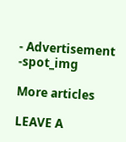- Advertisement -spot_img

More articles

LEAVE A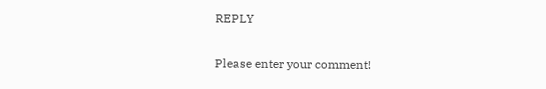REPLY

Please enter your comment!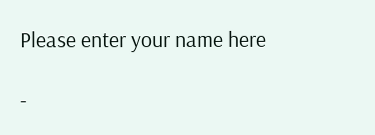Please enter your name here

-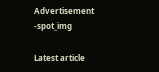Advertisement -spot_img

Latest article